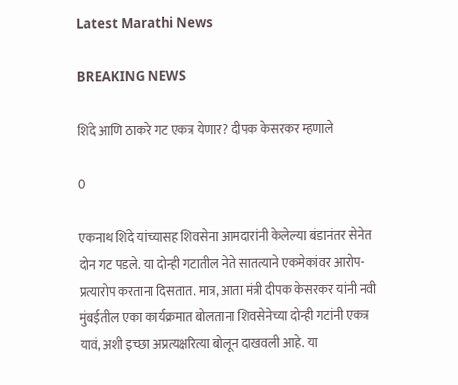Latest Marathi News

BREAKING NEWS

शिंदे आणि ठाकरे गट एकत्र येणार? दीपक केसरकर म्हणाले

0

एकनाथ शिंदे यांच्यासह शिवसेना आमदारांनी केलेल्या बंडानंतर सेनेत दोन गट पडले. या दोन्ही गटातील नेते सातत्याने एकमेकांवर आरोप-प्रत्यारोप करताना दिसतात. मात्र, आता मंत्री दीपक केसरकर यांनी नवी मुंबईतील एका कार्यक्रमात बोलताना शिवसेनेच्या दोन्ही गटांनी एकत्र यावं, अशी इच्छा अप्रत्यक्षरित्या बोलून दाखवली आहे. या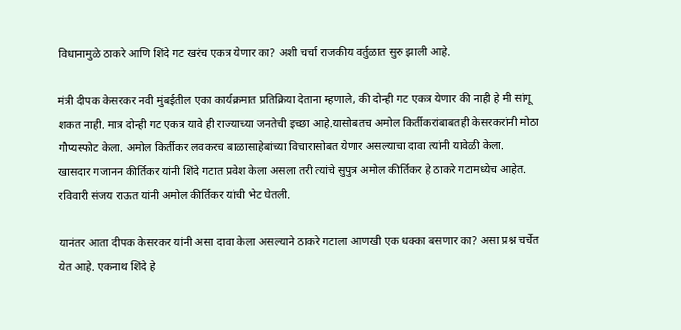विधानामुळे ठाकरे आणि शिंदे गट खरंच एकत्र येणार का? अशी चर्चा राजकीय वर्तुळात सुरु झाली आहे.

मंत्री दीपक केसरकर नवी मुंबईतील एका कार्यक्रमात प्रतिक्रिया देताना म्हणाले, की दोन्ही गट एकत्र येणार की नाही हे मी सांगू शकत नाही. मात्र दोन्ही गट एकत्र यावे ही राज्याच्या जनतेची इच्छा आहे.यासोबतच अमोल किर्तीकरांबाबतही केसरकरांनी मोठा गौप्यस्फोट केला. अमोल किर्तीकर लवकरच बाळासाहेबांच्या विचारासोबत येणार असल्याचा दावा त्यांनी यावेळी केला. खासदार गजानन कीर्तिकर यांनी शिंदे गटात प्रवेश केला असला तरी त्यांचे सुपुत्र अमोल कीर्तिकर हे ठाकरे गटामध्येच आहेत. रविवारी संजय राऊत यांनी अमोल कीर्तिकर यांची भेट घेतली.

यानंतर आता दीपक केसरकर यांनी असा दावा केला असल्याने ठाकरे गटाला आणखी एक धक्का बसणार का? असा प्रश्न चर्चेत येत आहे. एकनाथ शिंदे हे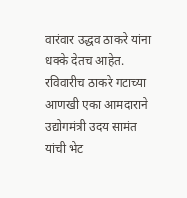वारंवार उद्धव ठाकरे यांना धक्के देतच आहेत. रविवारीच ठाकरे गटाच्या आणखी एका आमदाराने उद्योगमंत्री उदय सामंत यांची भेट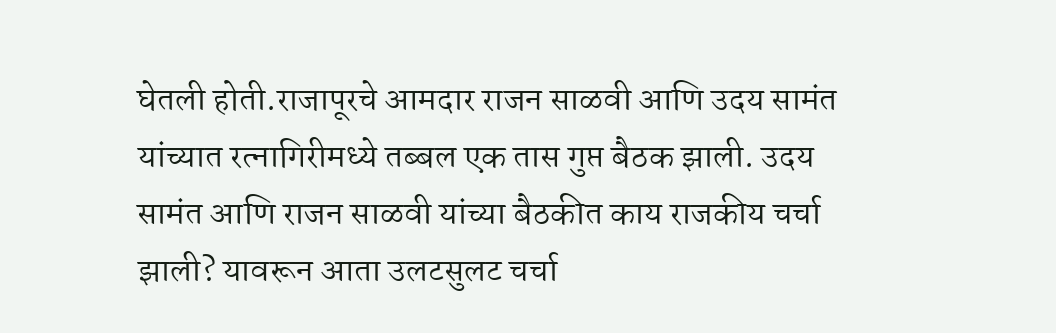घेतली होती.राजापूरचे आमदार राजन साळवी आणि उदय सामंत यांच्यात रत्नागिरीमध्ये तब्बल एक तास गुप्त बैठक झाली. उदय सामंत आणि राजन साळवी यांच्या बैठकीत काय राजकीय चर्चा झाली? यावरून आता उलटसुलट चर्चा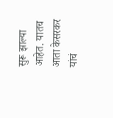सुरू झाल्या आहेत. यातच आता केसरकर यांचं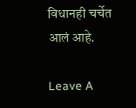विधानही चर्चेत आलं आहे.

Leave A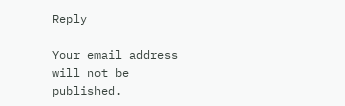Reply

Your email address will not be published.